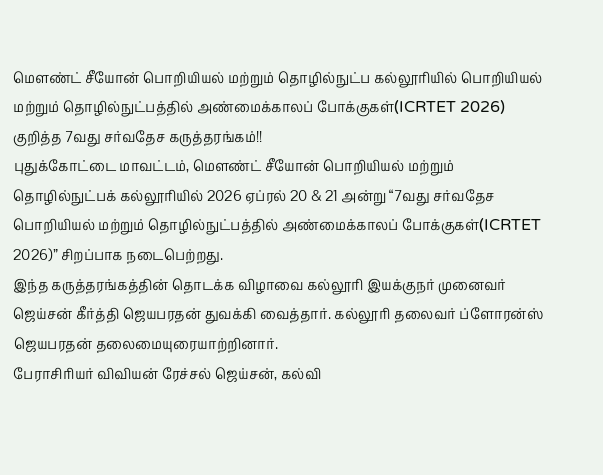மௌண்ட் சீயோன் பொறியியல் மற்றும் தொழில்நுட்ப கல்லூரியில் பொறியியல் மற்றும் தொழில்நுட்பத்தில் அண்மைக்காலப் போக்குகள்(ICRTET 2026) குறித்த 7வது சர்வதேச கருத்தரங்கம்!!
புதுக்கோட்டை மாவட்டம், மௌண்ட் சீயோன் பொறியியல் மற்றும் தொழில்நுட்பக் கல்லூரியில் 2026 ஏப்ரல் 20 & 21 அன்று “7வது சர்வதேச பொறியியல் மற்றும் தொழில்நுட்பத்தில் அண்மைக்காலப் போக்குகள்(ICRTET 2026)” சிறப்பாக நடைபெற்றது.
இந்த கருத்தரங்கத்தின் தொடக்க விழாவை கல்லூரி இயக்குநர் முனைவர் ஜெய்சன் கீர்த்தி ஜெயபரதன் துவக்கி வைத்தார். கல்லூரி தலைவர் ப்ளோரன்ஸ் ஜெயபரதன் தலைமையுரையாற்றினார்.
பேராசிரியர் விவியன் ரேச்சல் ஜெய்சன், கல்வி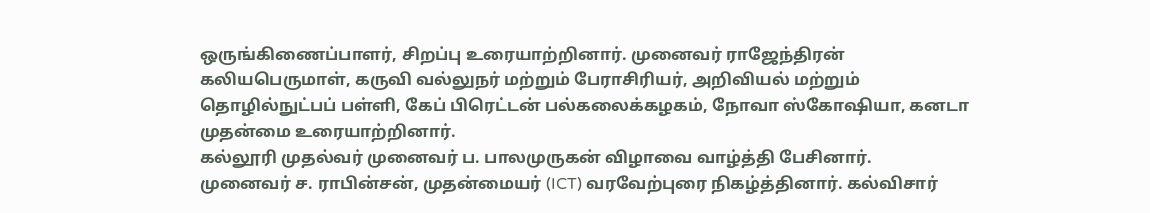ஒருங்கிணைப்பாளர், சிறப்பு உரையாற்றினார். முனைவர் ராஜேந்திரன் கலியபெருமாள், கருவி வல்லுநர் மற்றும் பேராசிரியர், அறிவியல் மற்றும் தொழில்நுட்பப் பள்ளி, கேப் பிரெட்டன் பல்கலைக்கழகம், நோவா ஸ்கோஷியா, கனடா முதன்மை உரையாற்றினார்.
கல்லூரி முதல்வர் முனைவர் ப. பாலமுருகன் விழாவை வாழ்த்தி பேசினார்.
முனைவர் ச. ராபின்சன், முதன்மையர் (ICT) வரவேற்புரை நிகழ்த்தினார். கல்விசார்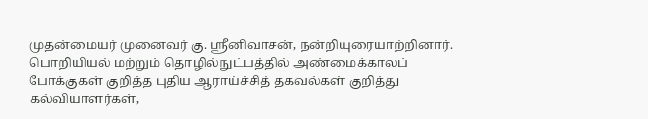முதன்மையர் முனைவர் கு. ஸ்ரீனிவாசன், நன்றியுரையாற்றினார்.
பொறியியல் மற்றும் தொழில்நுட்பத்தில் அண்மைக்காலப் போக்குகள் குறித்த புதிய ஆராய்ச்சித் தகவல்கள் குறித்து கல்வியாளர்கள்,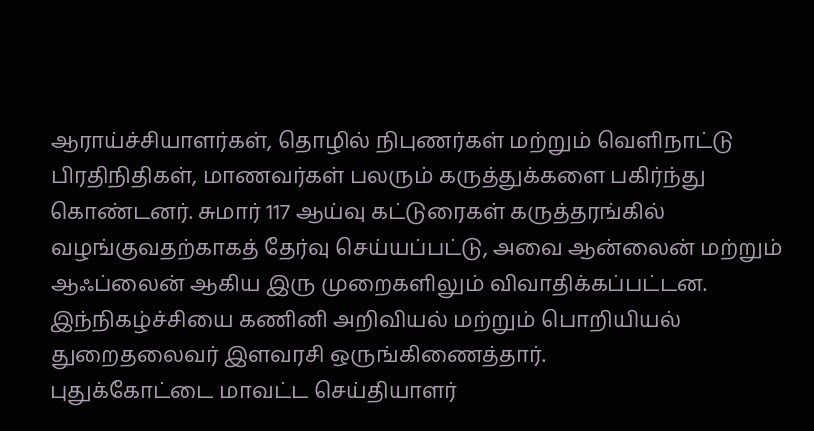ஆராய்ச்சியாளர்கள், தொழில் நிபுணர்கள் மற்றும் வெளிநாட்டு பிரதிநிதிகள், மாணவர்கள் பலரும் கருத்துக்களை பகிர்ந்து கொண்டனர். சுமார் 117 ஆய்வு கட்டுரைகள் கருத்தரங்கில் வழங்குவதற்காகத் தேர்வு செய்யப்பட்டு, அவை ஆன்லைன் மற்றும் ஆஃப்லைன் ஆகிய இரு முறைகளிலும் விவாதிக்கப்பட்டன.
இந்நிகழ்ச்சியை கணினி அறிவியல் மற்றும் பொறியியல் துறைதலைவர் இளவரசி ஒருங்கிணைத்தார்.
புதுக்கோட்டை மாவட்ட செய்தியாளர்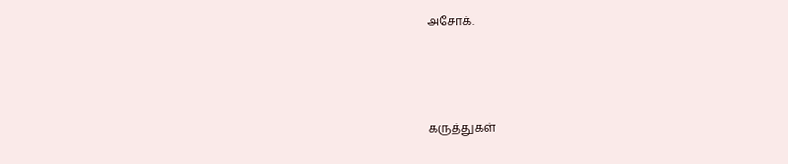அசோக்.



கருத்துகள்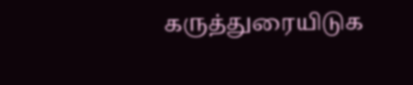கருத்துரையிடுக